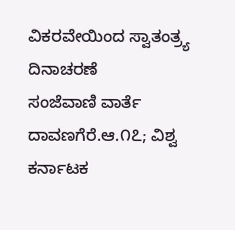ವಿಕರವೇಯಿಂದ ಸ್ವಾತಂತ್ರ್ಯ ದಿನಾಚರಣೆ
ಸಂಜೆವಾಣಿ ವಾರ್ತೆ
ದಾವಣಗೆರೆ.ಆ.೧೭; ವಿಶ್ವ ಕರ್ನಾಟಕ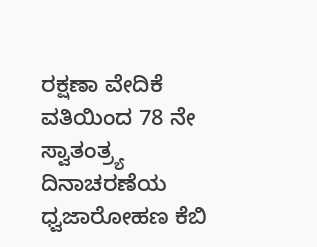ರಕ್ಷಣಾ ವೇದಿಕೆ ವತಿಯಿಂದ 78 ನೇ  ಸ್ವಾತಂತ್ರ್ಯ ದಿನಾಚರಣೆಯ ಧ್ವಜಾರೋಹಣ ಕೆಬಿ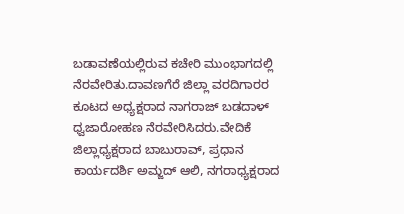ಬಡಾವಣೆಯಲ್ಲಿರುವ ಕಚೇರಿ ಮುಂಭಾಗದಲ್ಲಿ ನೆರವೇರಿತು.ದಾವಣಗೆರೆ ಜಿಲ್ಲಾ ವರದಿಗಾರರ ಕೂಟದ ಅಧ್ಯಕ್ಷರಾದ ನಾಗರಾಜ್ ಬಡದಾಳ್ ಧ್ವಜಾರೋಹಣ ನೆರವೇರಿಸಿದರು.ವೇದಿಕೆ ಜಿಲ್ಲಾಧ್ಯಕ್ಷರಾದ ಬಾಬುರಾವ್, ಪ್ರಧಾನ ಕಾರ್ಯದರ್ಶಿ ಅಮ್ಜದ್ ಆಲಿ, ನಗರಾಧ್ಯಕ್ಷರಾದ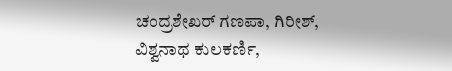ಚಂದ್ರಶೇಖರ್ ಗಣಪಾ, ಗಿರೀಶ್, ವಿಶ್ವನಾಥ ಕುಲಕರ್ಣಿ,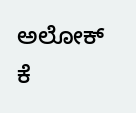ಅಲೋಕ್ ಕೆ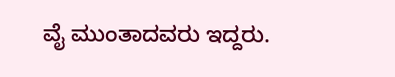ವೈ ಮುಂತಾದವರು ಇದ್ದರು.